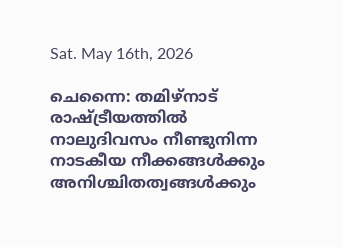Sat. May 16th, 2026

ചെന്നൈ: തമിഴ്‌നാട് രാഷ്ട്രീയത്തിൽ നാലുദിവസം നീണ്ടുനിന്ന നാടകീയ നീക്കങ്ങൾക്കും അനിശ്ചിതത്വങ്ങൾക്കും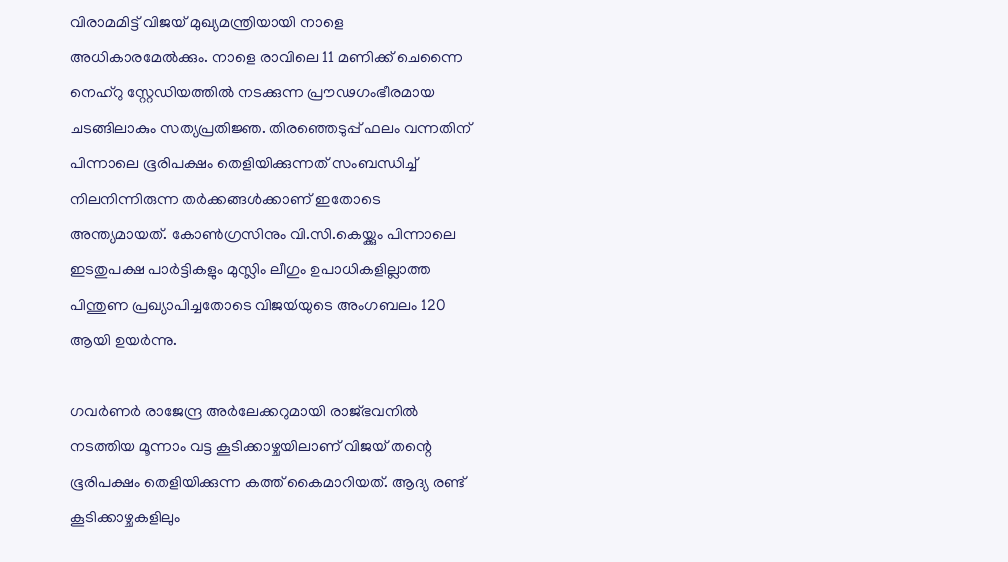വിരാമമിട്ട് വിജയ് മുഖ്യമന്ത്രിയായി നാളെ അധികാരമേൽക്കും. നാളെ രാവിലെ 11 മണിക്ക് ചെന്നൈ നെഹ്‌റു സ്റ്റേഡിയത്തിൽ നടക്കുന്ന പ്രൗഢഗംഭീരമായ ചടങ്ങിലാകും സത്യപ്രതിജ്ഞ. തിരഞ്ഞെടുപ്പ് ഫലം വന്നതിന് പിന്നാലെ ഭൂരിപക്ഷം തെളിയിക്കുന്നത് സംബന്ധിച്ച് നിലനിന്നിരുന്ന തർക്കങ്ങൾക്കാണ് ഇതോടെ അന്ത്യമായത്. കോൺഗ്രസിനും വി.സി.കെയ്ക്കും പിന്നാലെ ഇടതുപക്ഷ പാർട്ടികളും മുസ്ലിം ലീഗും ഉപാധികളില്ലാത്ത പിന്തുണ പ്രഖ്യാപിച്ചതോടെ വിജയ്‍യുടെ അംഗബലം 120 ആയി ഉയർന്നു.

ഗവർണർ രാജേന്ദ്ര അർലേക്കറുമായി രാജ്ഭവനിൽ നടത്തിയ മൂന്നാം വട്ട കൂടിക്കാഴ്ചയിലാണ് വിജയ് തന്റെ ഭൂരിപക്ഷം തെളിയിക്കുന്ന കത്ത് കൈമാറിയത്. ആദ്യ രണ്ട് കൂടിക്കാഴ്ചകളിലും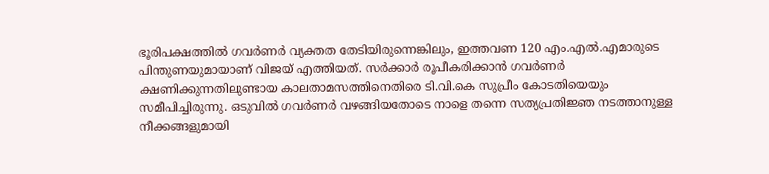ഭൂരിപക്ഷത്തിൽ ഗവർണർ വ്യക്തത തേടിയിരുന്നെങ്കിലും, ഇത്തവണ 120 എം.എൽ.എമാരുടെ പിന്തുണയുമായാണ് വിജയ് എത്തിയത്. സർക്കാർ രൂപീകരിക്കാൻ ഗവർണർ ക്ഷണിക്കുന്നതിലുണ്ടായ കാലതാമസത്തിനെതിരെ ടി.വി.കെ സുപ്രീം കോടതിയെയും സമീപിച്ചിരുന്നു. ഒടുവിൽ ഗവർണർ വഴങ്ങിയതോടെ നാളെ തന്നെ സത്യപ്രതിജ്ഞ നടത്താനുള്ള നീക്കങ്ങളുമായി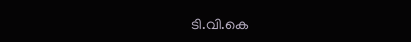ടി.വി.കെ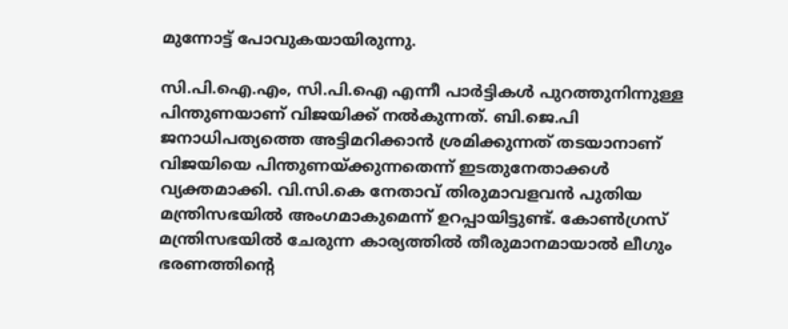മുന്നോട്ട് പോവുകയായിരുന്നു.

സി.പി.ഐ.എം, സി.പി.ഐ എന്നീ പാർട്ടികൾ പുറത്തുനിന്നുള്ള പിന്തുണയാണ് വിജയിക്ക് നൽകുന്നത്. ബി.ജെ.പി ജനാധിപത്യത്തെ അട്ടിമറിക്കാൻ ശ്രമിക്കുന്നത് തടയാനാണ് വിജയിയെ പിന്തുണയ്ക്കുന്നതെന്ന് ഇടതുനേതാക്കൾ വ്യക്തമാക്കി. വി.സി.കെ നേതാവ് തിരുമാവളവൻ പുതിയ മന്ത്രിസഭയിൽ അംഗമാകുമെന്ന് ഉറപ്പായിട്ടുണ്ട്. കോൺഗ്രസ് മന്ത്രിസഭയിൽ ചേരുന്ന കാര്യത്തിൽ തീരുമാനമായാൽ ലീഗും ഭരണത്തിന്റെ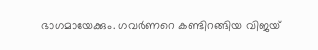ഭാഗമായേക്കും. ഗവർണറെ കണ്ടിറങ്ങിയ വിജയ്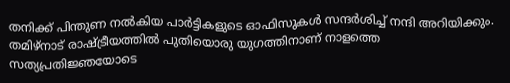തനിക്ക് പിന്തുണ നൽകിയ പാർട്ടികളുടെ ഓഫിസുകൾ സന്ദർശിച്ച് നന്ദി അറിയിക്കും. തമിഴ്നാട് രാഷ്ട്രീയത്തിൽ പുതിയൊരു യുഗത്തിനാണ് നാളത്തെ സത്യപ്രതിജ്ഞയോടെ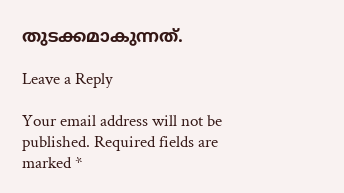തുടക്കമാകുന്നത്.

Leave a Reply

Your email address will not be published. Required fields are marked *